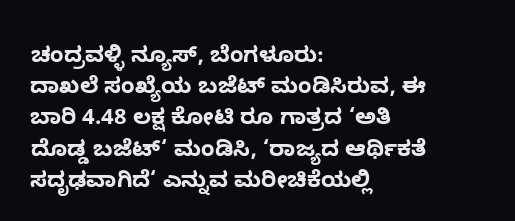ಚಂದ್ರವಳ್ಳಿ ನ್ಯೂಸ್, ಬೆಂಗಳೂರು:
ದಾಖಲೆ ಸಂಖ್ಯೆಯ ಬಜೆಟ್ ಮಂಡಿಸಿರುವ, ಈ ಬಾರಿ 4.48 ಲಕ್ಷ ಕೋಟಿ ರೂ ಗಾತ್ರದ ‘ಅತಿ ದೊಡ್ಡ ಬಜೆಟ್‘ ಮಂಡಿಸಿ, ‘ರಾಜ್ಯದ ಆರ್ಥಿಕತೆ ಸದೃಢವಾಗಿದೆ‘ ಎನ್ನುವ ಮರೀಚಿಕೆಯಲ್ಲಿ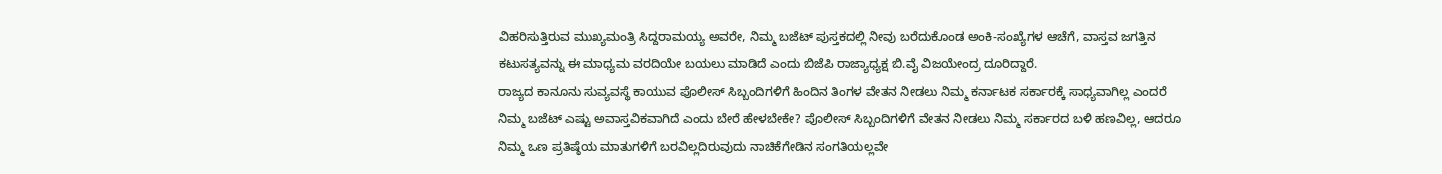ವಿಹರಿಸುತ್ತಿರುವ ಮುಖ್ಯಮಂತ್ರಿ ಸಿದ್ದರಾಮಯ್ಯ ಅವರೇ, ನಿಮ್ಮ ಬಜೆಟ್ ಪುಸ್ತಕದಲ್ಲಿ ನೀವು ಬರೆದುಕೊಂಡ ಅಂಕಿ-ಸಂಖ್ಯೆಗಳ ಆಚೆಗೆ, ವಾಸ್ತವ ಜಗತ್ತಿನ ಕಟುಸತ್ಯವನ್ನು ಈ ಮಾಧ್ಯಮ ವರದಿಯೇ ಬಯಲು ಮಾಡಿದೆ ಎಂದು ಬಿಜೆಪಿ ರಾಜ್ಯಾಧ್ಯಕ್ಷ ಬಿ.ವೈ ವಿಜಯೇಂದ್ರ ದೂರಿದ್ದಾರೆ.
ರಾಜ್ಯದ ಕಾನೂನು ಸುವ್ಯವಸ್ಥೆ ಕಾಯುವ ಪೊಲೀಸ್ ಸಿಬ್ಬಂದಿಗಳಿಗೆ ಹಿಂದಿನ ತಿಂಗಳ ವೇತನ ನೀಡಲು ನಿಮ್ಮ ಕರ್ನಾಟಕ ಸರ್ಕಾರಕ್ಕೆ ಸಾಧ್ಯವಾಗಿಲ್ಲ ಎಂದರೆ ನಿಮ್ಮ ಬಜೆಟ್ ಎಷ್ಟು ಅವಾಸ್ತವಿಕವಾಗಿದೆ ಎಂದು ಬೇರೆ ಹೇಳಬೇಕೇ? ಪೊಲೀಸ್ ಸಿಬ್ಬಂದಿಗಳಿಗೆ ವೇತನ ನೀಡಲು ನಿಮ್ಮ ಸರ್ಕಾರದ ಬಳಿ ಹಣವಿಲ್ಲ, ಆದರೂ ನಿಮ್ಮ ಒಣ ಪ್ರತಿಷ್ಠೆಯ ಮಾತುಗಳಿಗೆ ಬರವಿಲ್ಲದಿರುವುದು ನಾಚಿಕೆಗೇಡಿನ ಸಂಗತಿಯಲ್ಲವೇ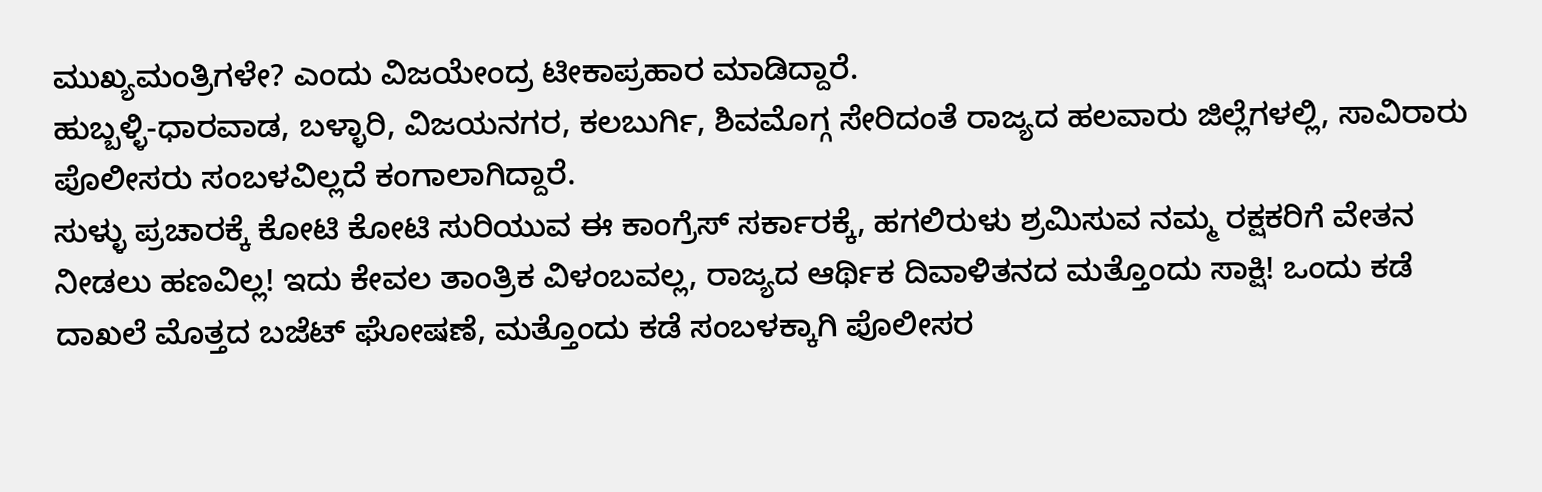ಮುಖ್ಯಮಂತ್ರಿಗಳೇ? ಎಂದು ವಿಜಯೇಂದ್ರ ಟೀಕಾಪ್ರಹಾರ ಮಾಡಿದ್ದಾರೆ.
ಹುಬ್ಬಳ್ಳಿ-ಧಾರವಾಡ, ಬಳ್ಳಾರಿ, ವಿಜಯನಗರ, ಕಲಬುರ್ಗಿ, ಶಿವಮೊಗ್ಗ ಸೇರಿದಂತೆ ರಾಜ್ಯದ ಹಲವಾರು ಜಿಲ್ಲೆಗಳಲ್ಲಿ, ಸಾವಿರಾರು ಪೊಲೀಸರು ಸಂಬಳವಿಲ್ಲದೆ ಕಂಗಾಲಾಗಿದ್ದಾರೆ.
ಸುಳ್ಳು ಪ್ರಚಾರಕ್ಕೆ ಕೋಟಿ ಕೋಟಿ ಸುರಿಯುವ ಈ ಕಾಂಗ್ರೆಸ್ ಸರ್ಕಾರಕ್ಕೆ, ಹಗಲಿರುಳು ಶ್ರಮಿಸುವ ನಮ್ಮ ರಕ್ಷಕರಿಗೆ ವೇತನ ನೀಡಲು ಹಣವಿಲ್ಲ! ಇದು ಕೇವಲ ತಾಂತ್ರಿಕ ವಿಳಂಬವಲ್ಲ, ರಾಜ್ಯದ ಆರ್ಥಿಕ ದಿವಾಳಿತನದ ಮತ್ತೊಂದು ಸಾಕ್ಷಿ! ಒಂದು ಕಡೆ ದಾಖಲೆ ಮೊತ್ತದ ಬಜೆಟ್ ಘೋಷಣೆ, ಮತ್ತೊಂದು ಕಡೆ ಸಂಬಳಕ್ಕಾಗಿ ಪೊಲೀಸರ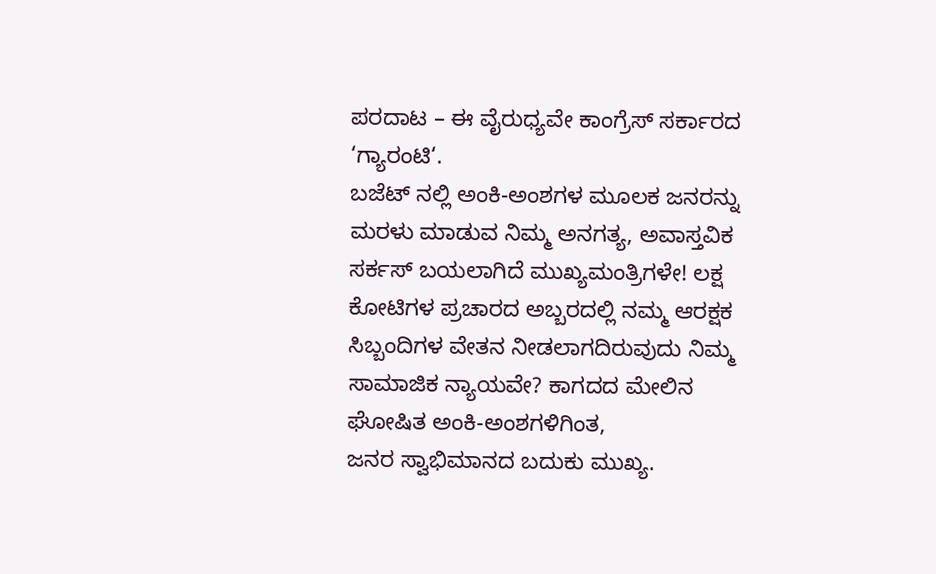ಪರದಾಟ – ಈ ವೈರುಧ್ಯವೇ ಕಾಂಗ್ರೆಸ್ ಸರ್ಕಾರದ ‘ಗ್ಯಾರಂಟಿ‘.
ಬಜೆಟ್ ನಲ್ಲಿ ಅಂಕಿ-ಅಂಶಗಳ ಮೂಲಕ ಜನರನ್ನು ಮರಳು ಮಾಡುವ ನಿಮ್ಮ ಅನಗತ್ಯ, ಅವಾಸ್ತವಿಕ ಸರ್ಕಸ್ ಬಯಲಾಗಿದೆ ಮುಖ್ಯಮಂತ್ರಿಗಳೇ! ಲಕ್ಷ ಕೋಟಿಗಳ ಪ್ರಚಾರದ ಅಬ್ಬರದಲ್ಲಿ ನಮ್ಮ ಆರಕ್ಷಕ ಸಿಬ್ಬಂದಿಗಳ ವೇತನ ನೀಡಲಾಗದಿರುವುದು ನಿಮ್ಮ ಸಾಮಾಜಿಕ ನ್ಯಾಯವೇ? ಕಾಗದದ ಮೇಲಿನ ಘೋಷಿತ ಅಂಕಿ-ಅಂಶಗಳಿಗಿಂತ,
ಜನರ ಸ್ವಾಭಿಮಾನದ ಬದುಕು ಮುಖ್ಯ.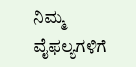ನಿಮ್ಮ ವೈಫಲ್ಯಗಳಿಗೆ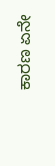ಕಾರಣ ಏನೇ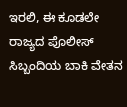ಇರಲಿ, ಈ ಕೂಡಲೇ ರಾಜ್ಯದ ಪೊಲೀಸ್ ಸಿಬ್ಬಂದಿಯ ಬಾಕಿ ವೇತನ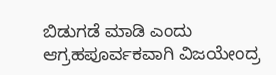ಬಿಡುಗಡೆ ಮಾಡಿ ಎಂದು ಆಗ್ರಹಪೂರ್ವಕವಾಗಿ ವಿಜಯೇಂದ್ರ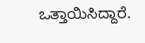ಒತ್ತಾಯಿಸಿದ್ದಾರೆ.